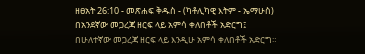ዘፀአት 26:10 - መጽሐፍ ቅዱስ - (ካቶሊካዊ እትም - ኤማሁስ) በአንደኛው መጋረጃ ዘርፍ ላይ አምሳ ቀለበቶች አድርግ፤ በሁለተኛው መጋረጃ ዘርፍ ላይ እንዲሁ አምሳ ቀለበቶች አድርግ።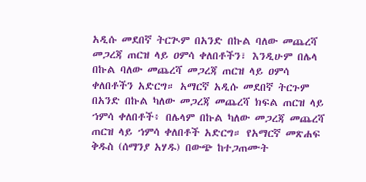አዲሱ መደበኛ ትርጒም በአንድ በኩል ባለው መጨረሻ መጋረጃ ጠርዝ ላይ ዐምሳ ቀለበቶችን፣ እንዲሁም በሌላ በኩል ባለው መጨረሻ መጋረጃ ጠርዝ ላይ ዐምሳ ቀለበቶችን አድርግ። አማርኛ አዲሱ መደበኛ ትርጉም በአንድ በኩል ካለው መጋረጃ መጨረሻ ክፍል ጠርዝ ላይ ኀምሳ ቀለበቶች፥ በሌላም በኩል ካለው መጋረጃ መጨረሻ ጠርዝ ላይ ኀምሳ ቀለበቶች አድርግ። የአማርኛ መጽሐፍ ቅዱስ (ሰማንያ አሃዱ) በውጭ ከተጋጠሙት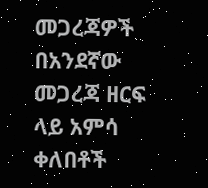መጋረጃዎች በአንደኛው መጋረጃ ዘርፍ ላይ አምሳ ቀለበቶች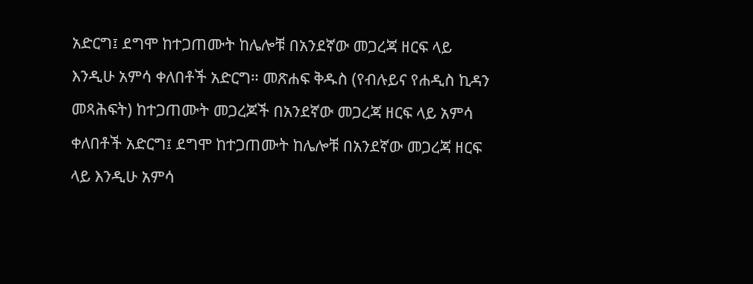አድርግ፤ ደግሞ ከተጋጠሙት ከሌሎቹ በአንደኛው መጋረጃ ዘርፍ ላይ እንዲሁ አምሳ ቀለበቶች አድርግ። መጽሐፍ ቅዱስ (የብሉይና የሐዲስ ኪዳን መጻሕፍት) ከተጋጠሙት መጋረጆች በአንደኛው መጋረጃ ዘርፍ ላይ አምሳ ቀለበቶች አድርግ፤ ደግሞ ከተጋጠሙት ከሌሎቹ በአንደኛው መጋረጃ ዘርፍ ላይ እንዲሁ አምሳ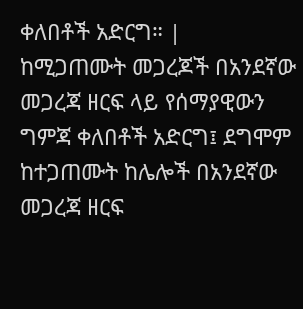ቀለበቶች አድርግ። |
ከሚጋጠሙት መጋረጆች በአንደኛው መጋረጃ ዘርፍ ላይ የሰማያዊውን ግምጃ ቀለበቶች አድርግ፤ ደግሞም ከተጋጠሙት ከሌሎች በአንደኛው መጋረጃ ዘርፍ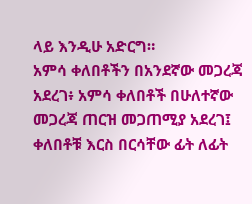ላይ እንዲሁ አድርግ።
አምሳ ቀለበቶችን በአንደኛው መጋረጃ አደረገ፥ አምሳ ቀለበቶች በሁለተኛው መጋረጃ ጠርዝ መጋጠሚያ አደረገ፤ ቀለበቶቹ እርስ በርሳቸው ፊት ለፊት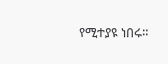የሚተያዩ ነበሩ።